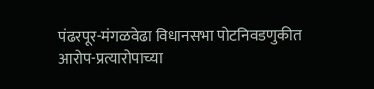पंढरपूर-मंगळवेढा विधानसभा पोटनिवडणुकीत आरोप-प्रत्यारोपाच्या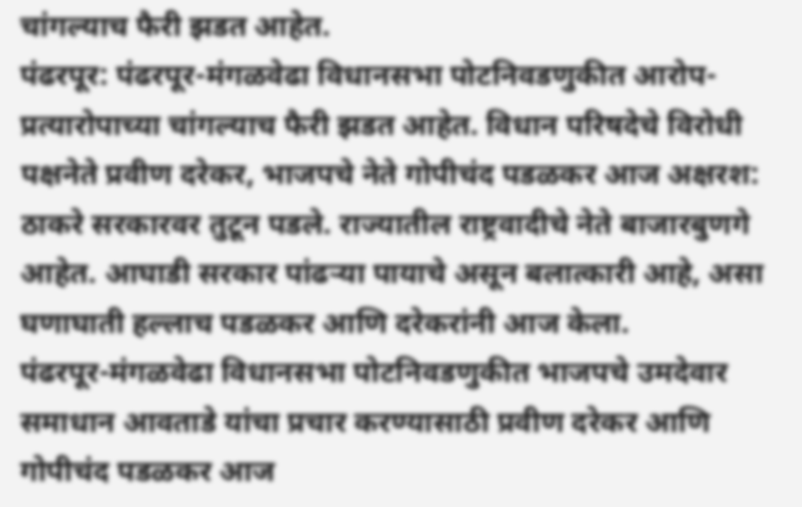चांगल्याच फैरी झडत आहेत.
पंढरपूर: पंढरपूर-मंगळवेढा विधानसभा पोटनिवडणुकीत आरोप-प्रत्यारोपाच्या चांगल्याच फैरी झडत आहेत. विधान परिषदेचे विरोधी पक्षनेते प्रवीण दरेकर, भाजपचे नेते गोपीचंद पडळकर आज अक्षरश: ठाकरे सरकारवर तुटून पडले. राज्यातील राष्ट्रवादीचे नेते बाजारबुणगे आहेत. आघाडी सरकार पांढऱ्या पायाचे असून बलात्कारी आहे, असा घणाघाती हल्लाच पडळकर आणि दरेकरांनी आज केला.
पंढरपूर-मंगळवेढा विधानसभा पोटनिवडणुकीत भाजपचे उमदेवार समाधान आवताडे यांचा प्रचार करण्यासाठी प्रवीण दरेकर आणि गोपीचंद पडळकर आज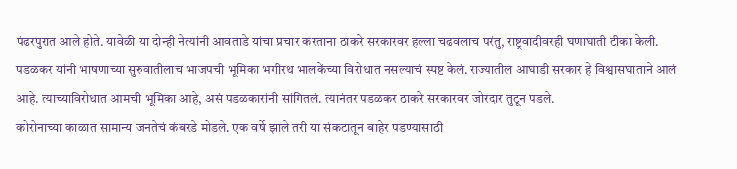पंढरपुरात आले होते. यावेळी या दोन्ही नेत्यांनी आवताडे यांचा प्रचार करताना ठाकरे सरकारवर हल्ला चढवलाच परंतु, राष्ट्रवादीवरही घणाघाती टीका केली. पडळकर यांनी भाषणाच्या सुरुवातीलाच भाजपची भूमिका भगीरथ भालकेंच्या विरोधात नसल्याचं स्पष्ट केलं. राज्यातील आघाडी सरकार हे विश्वासघाताने आलं आहे. त्याच्याविरोधात आमची भूमिका आहे, असं पडळकारांनी सांगितलं. त्यानंतर पडळकर ठाकरे सरकारवर जोरदार तुटून पडले.
कोरोनाच्या काळात सामान्य जनतेचं कंबरडे मोडले. एक वर्षे झाले तरी या संकटातून बाहेर पडण्यासाठी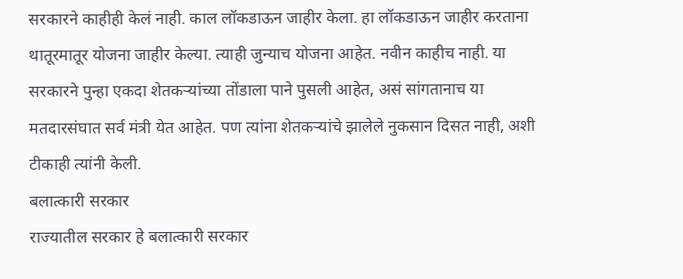सरकारने काहीही केलं नाही. काल लॉकडाऊन जाहीर केला. हा लॉकडाऊन जाहीर करताना थातूरमातूर योजना जाहीर केल्या. त्याही जुन्याच योजना आहेत. नवीन काहीच नाही. या सरकारने पुन्हा एकदा शेतकऱ्यांच्या तोंडाला पाने पुसली आहेत, असं सांगतानाच या मतदारसंघात सर्व मंत्री येत आहेत. पण त्यांना शेतकऱ्यांचे झालेले नुकसान दिसत नाही, अशी टीकाही त्यांनी केली.
बलात्कारी सरकार
राज्यातील सरकार हे बलात्कारी सरकार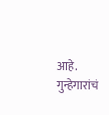आहे. गुन्हेगारांचं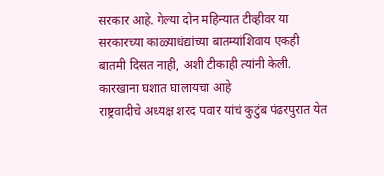सरकार आहे. गेल्या दोन महिन्यात टीव्हीवर या सरकारच्या काळ्याधंद्यांच्या बातम्यांशिवाय एकही बातमी दिसत नाही, अशी टीकाही त्यांनी केली.
कारखाना घशात घालायचा आहे
राष्ट्रवादीचे अध्यक्ष शरद पवार यांचं कुटुंब पंढरपुरात येत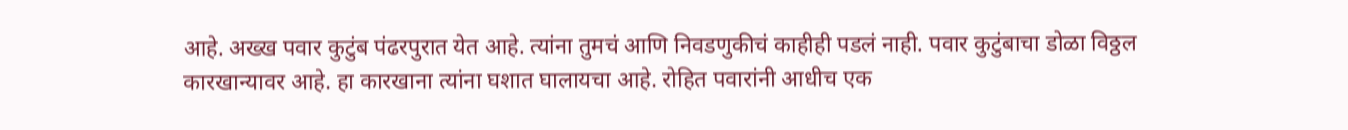आहे. अख्ख पवार कुटुंब पंढरपुरात येत आहे. त्यांना तुमचं आणि निवडणुकीचं काहीही पडलं नाही. पवार कुटुंबाचा डोळा विठ्ठल कारखान्यावर आहे. हा कारखाना त्यांना घशात घालायचा आहे. रोहित पवारांनी आधीच एक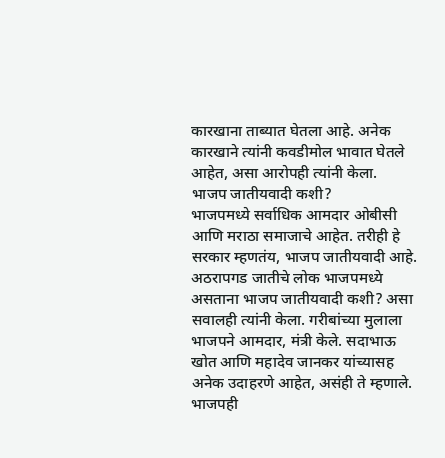कारखाना ताब्यात घेतला आहे. अनेक कारखाने त्यांनी कवडीमोल भावात घेतले आहेत, असा आरोपही त्यांनी केला.
भाजप जातीयवादी कशी?
भाजपमध्ये सर्वाधिक आमदार ओबीसी आणि मराठा समाजाचे आहेत. तरीही हे सरकार म्हणतंय, भाजप जातीयवादी आहे. अठरापगड जातीचे लोक भाजपमध्ये असताना भाजप जातीयवादी कशी? असा सवालही त्यांनी केला. गरीबांच्या मुलाला भाजपने आमदार, मंत्री केले. सदाभाऊ खोत आणि महादेव जानकर यांच्यासह अनेक उदाहरणे आहेत, असंही ते म्हणाले. भाजपही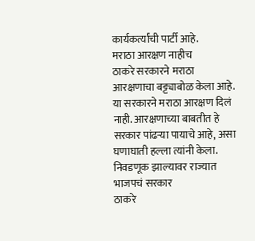कार्यकर्त्यांची पार्टी आहे.
मराठा आरक्षण नाहीच
ठाकरे सरकारने मराठा आरक्षणाचा बट्ट्याबोळ केला आहे. या सरकारने मराठा आरक्षण दिलं नाही. आरक्षणाच्या बाबतीत हे सरकार पांढऱ्या पायाचे आहे, असा घणाघाती हल्ला त्यांनी केला.
निवडणूक झाल्यावर राज्यात भाजपचं सरकार
ठाकरे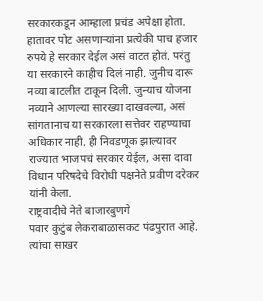सरकारकडून आम्हाला प्रचंड अपेक्षा होता. हातावर पोट असणाऱ्यांना प्रत्येकी पाच हजार रुपये हे सरकार देईल असं वाटत होतं. परंतु या सरकारने काहीच दिलं नाही. जुनीच दारू नव्या बाटलीत टाकून दिली. जुन्याच योजना नव्याने आणल्या सारख्या दाखवल्या, असं सांगतानाच या सरकारला सत्तेवर राहण्याचा अधिकार नाही. ही निवडणूक झाल्यावर राज्यात भाजपचं सरकार येईल, असा दावा विधान परिषदेचे विरोधी पक्षनेते प्रवीण दरेकर यांनी केला.
राष्ट्रवादीचे नेते बाजारबुणगे
पवार कुटुंब लेकराबाळासकट पंढपुरात आहे. त्यांचा साखर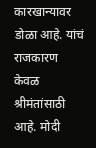कारखान्यावर डोळा आहे. यांचं राजकारण केवळ श्रीमंतांसाठी आहे. मोदी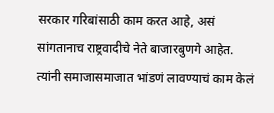सरकार गरिबांसाठी काम करत आहे, असं सांगतानाच राष्ट्रवादीचे नेते बाजारबुणगे आहेत. त्यांनी समाजासमाजात भांडणं लावण्याचं काम केलं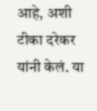आहे, अशी टीका दरेकर यांनी केलं. या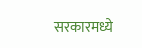सरकारमध्ये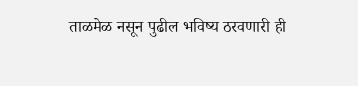ताळमेळ नसून पुढील भविष्य ठरवणारी ही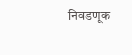निवडणूक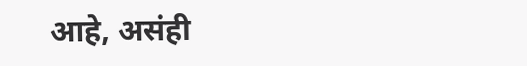आहे, असंही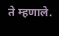ते म्हणाले.